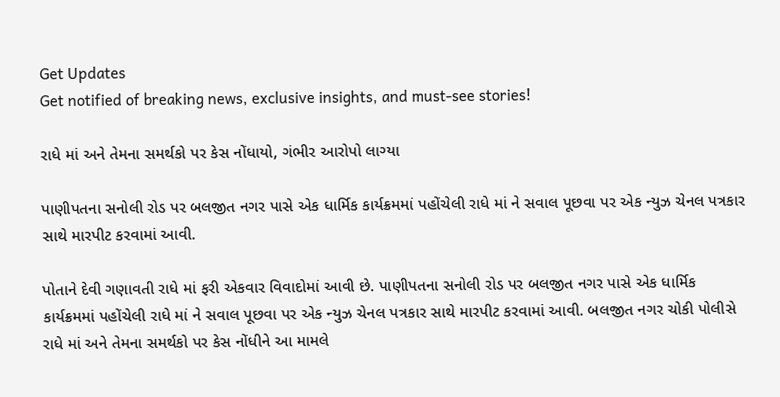Get Updates
Get notified of breaking news, exclusive insights, and must-see stories!

રાધે માં અને તેમના સમર્થકો પર કેસ નોંધાયો, ગંભીર આરોપો લાગ્યા

પાણીપતના સનોલી રોડ પર બલજીત નગર પાસે એક ધાર્મિક કાર્યક્રમમાં પહોંચેલી રાધે માં ને સવાલ પૂછવા પર એક ન્યુઝ ચેનલ પત્રકાર સાથે મારપીટ કરવામાં આવી.

પોતાને દેવી ગણાવતી રાધે માં ફરી એકવાર વિવાદોમાં આવી છે. પાણીપતના સનોલી રોડ પર બલજીત નગર પાસે એક ધાર્મિક કાર્યક્રમમાં પહોંચેલી રાધે માં ને સવાલ પૂછવા પર એક ન્યુઝ ચેનલ પત્રકાર સાથે મારપીટ કરવામાં આવી. બલજીત નગર ચોકી પોલીસે રાધે માં અને તેમના સમર્થકો પર કેસ નોંધીને આ મામલે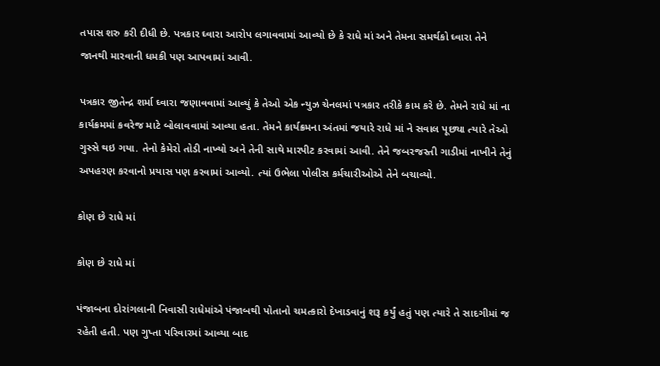તપાસ શરુ કરી દીધી છે. પત્રકાર ઘ્વારા આરોપ લગાવવામાં આવ્યો છે કે રાધે માં અને તેમના સમર્થકો ઘ્વારા તેને જાનથી મારવાની ધમકી પણ આપવામાં આવી.

પત્રકાર જીતેન્દ્ર શર્મા ઘ્વારા જણાવવામાં આવ્યું કે તેઓ એક ન્યુઝ ચેનલમાં પત્રકાર તરીકે કામ કરે છે. તેમને રાધે માં ના કાર્યક્રમમાં કવરેજ માટે બોલાવવામાં આવ્યા હતા. તેમને કાર્યક્રમના અંતમાં જયારે રાધે માં ને સવાલ પૂછ્યા ત્યારે તેઓ ગુસ્સે થઇ ગયા. તેનો કેમેરો તોડી નાખ્યો અને તેની સાથે મારપીટ કરવામાં આવી. તેને જબરજસ્તી ગાડીમાં નાખીને તેનું અપહરણ કરવાનો પ્રયાસ પણ કરવામાં આવ્યો. ત્યાં ઉભેલા પોલીસ કર્મચારીઓએ તેને બચાવ્યો.

કોણ છે રાધે માં

કોણ છે રાધે માં

પંજાબના દોરાંગલાની નિવાસી રાધેમાંએ પંજાબથી પોતાનો ચમત્કારો દેખાડવાનું શરૂ કર્યું હતું પણ ત્યારે તે સાદગીમાં જ રહેતી હતી. પણ ગુપ્તા પરિવારમાં આવ્યા બાદ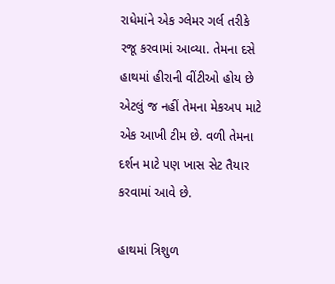રાધેમાંને એક ગ્લેમર ગર્લ તરીકે રજૂ કરવામાં આવ્યા. તેમના દસે હાથમાં હીરાની વીંટીઓ હોય છે એટલું જ નહીં તેમના મેકઅપ માટે એક આખી ટીમ છે. વળી તેમના દર્શન માટે પણ ખાસ સેટ તૈયાર કરવામાં આવે છે.

હાથમાં ત્રિશુળ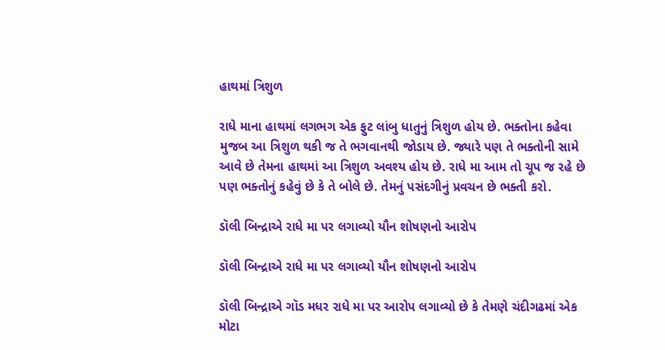હાથમાં ત્રિશુળ

રાધે માના હાથમાં લગભગ એક ફુટ લાંબુ ધાતુનું ત્રિશુળ હોય છે. ભક્તોના કહેવા મુજબ આ ત્રિશુળ થકી જ તે ભગવાનથી જોડાય છે. જ્યારે પણ તે ભક્તોની સામે આવે છે તેમના હાથમાં આ ત્રિશુળ અવશ્ય હોય છે. રાધે મા આમ તો ચૂપ જ રહે છે પણ ભક્તોનું કહેવું છે કે તે બોલે છે. તેમનું પસંદગીનું પ્રવચન છે ભક્તી કરો.

ડૉલી બિન્દ્રાએ રાધે મા પર લગાવ્યો યૌન શોષણનો આરોપ

ડૉલી બિન્દ્રાએ રાધે મા પર લગાવ્યો યૌન શોષણનો આરોપ

ડૉલી બિન્દ્રાએ ગૉડ મધર રાધે મા પર આરોપ લગાવ્યો છે કે તેમણે ચંદીગઢમાં એક મોટા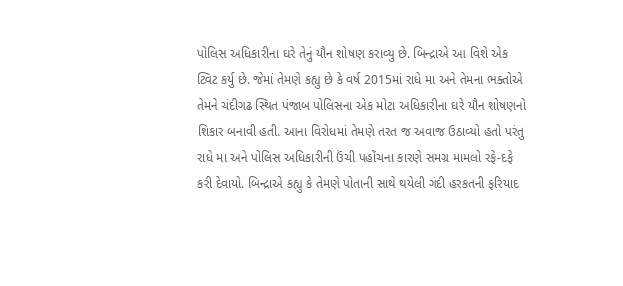પોલિસ અધિકારીના ઘરે તેનું યૌન શોષણ કરાવ્યુ છે. બિન્દ્રાએ આ વિશે એક ટ્વિટ કર્યુ છે. જેમાં તેમણે કહ્યુ છે કે વર્ષ 2015માં રાધે મા અને તેમના ભક્તોએ તેમને ચંદીગઢ સ્થિત પંજાબ પોલિસના એક મોટા અધિકારીના ઘરે યૌન શોષણનો શિકાર બનાવી હતી. આના વિરોધમાં તેમણે તરત જ અવાજ ઉઠાવ્યો હતો પરંતુ રાધે મા અને પોલિસ અધિકારીની ઉંચી પહોંચના કારણે સમગ્ર મામલો રફે-દફે કરી દેવાયો. બિન્દ્રાએ કહ્યુ કે તેમણે પોતાની સાથે થયેલી ગંદી હરકતની ફરિયાદ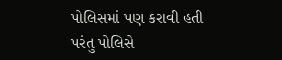પોલિસમાં પણ કરાવી હતી પરંતુ પોલિસે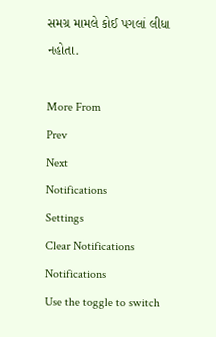સમગ્ર મામલે કોઈ પગલાં લીધા નહોતા.

More From
Prev
Next
Notifications
Settings
Clear Notifications
Notifications
Use the toggle to switch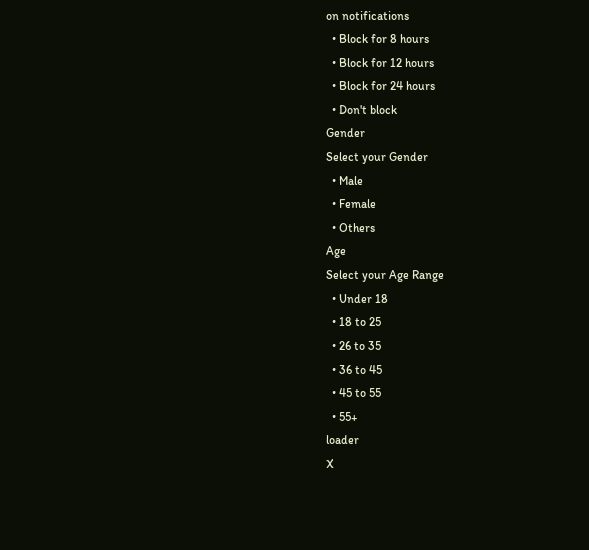on notifications
  • Block for 8 hours
  • Block for 12 hours
  • Block for 24 hours
  • Don't block
Gender
Select your Gender
  • Male
  • Female
  • Others
Age
Select your Age Range
  • Under 18
  • 18 to 25
  • 26 to 35
  • 36 to 45
  • 45 to 55
  • 55+
loader
X